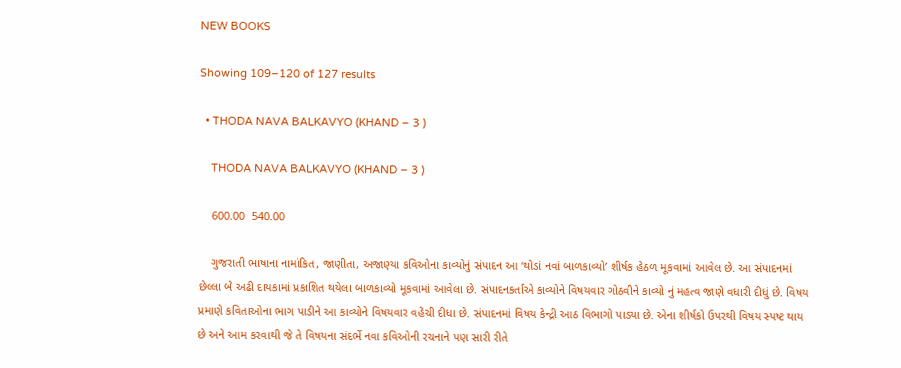NEW BOOKS

Showing 109–120 of 127 results

  • THODA NAVA BALKAVYO (KHAND – 3 )

    THODA NAVA BALKAVYO (KHAND – 3 )

    600.00  540.00

    ગુજરાતી ભાષાના નામાંકિત, જાણીતા, અજાણ્યા કવિઓના કાવ્યોનું સંપાદન આ ‘થોડાં નવાં બાળકાવ્યો’ શીર્ષક હેઠળ મૂકવામાં આવેલ છે. આ સંપાદનમાં છેલ્લા બે અઢી દાયકામાં પ્રકાશિત થયેલા બાળકાવ્યો મૂકવામાં આવેલા છે. સંપાદનકર્તાએ કાવ્યોને વિષયવાર ગોઠવીને કાવ્યો નું મહત્વ જાણે વધારી દીધું છે. વિષય પ્રમાણે કવિતાઓના ભાગ પાડીને આ કાવ્યોને વિષયવાર વહેંચી દીધા છે. સંપાદનમાં વિષય કેન્દ્રી આઠ વિભાગો પાડ્યા છે. એના શીર્ષકો ઉપરથી વિષય સ્પષ્ટ થાય છે અને આમ કરવાથી જે તે વિષયના સંદર્ભે નવા કવિઓની રચનાને પણ સારી રીતે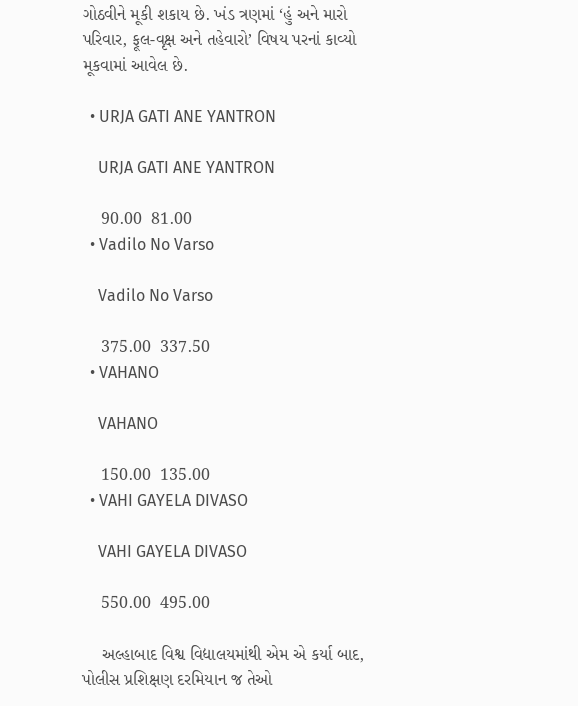ગોઠવીને મૂકી શકાય છે. ખંડ ત્રણમાં ‘હું અને મારો પરિવાર, ફૂલ-વૃક્ષ અને તહેવારો’ વિષય પરનાં કાવ્યો મૂકવામાં આવેલ છે.

  • URJA GATI ANE YANTRON

    URJA GATI ANE YANTRON

    90.00  81.00
  • Vadilo No Varso

    Vadilo No Varso

    375.00  337.50
  • VAHANO

    VAHANO

    150.00  135.00
  • VAHI GAYELA DIVASO

    VAHI GAYELA DIVASO

    550.00  495.00

    અલ્હાબાદ વિશ્વ વિદ્યાલયમાંથી એમ એ કર્યા બાદ, પોલીસ પ્રશિક્ષણ દરમિયાન જ તેઓ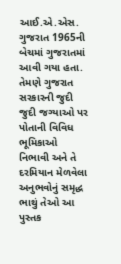આઈ.એ.એસ. ગુજરાત 1965ની બેચમાં ગુજરાતમાં આવી ગયા હતા. તેમણે ગુજરાત સરકારની જુદી જુદી જગ્યાઓ પર પોતાની વિવિધ ભૂમિકાઓ નિભાવી અને તે દરમિયાન મેળવેલા અનુભવોનું સમૃદ્ધ ભાથું તેઓ આ પુસ્તક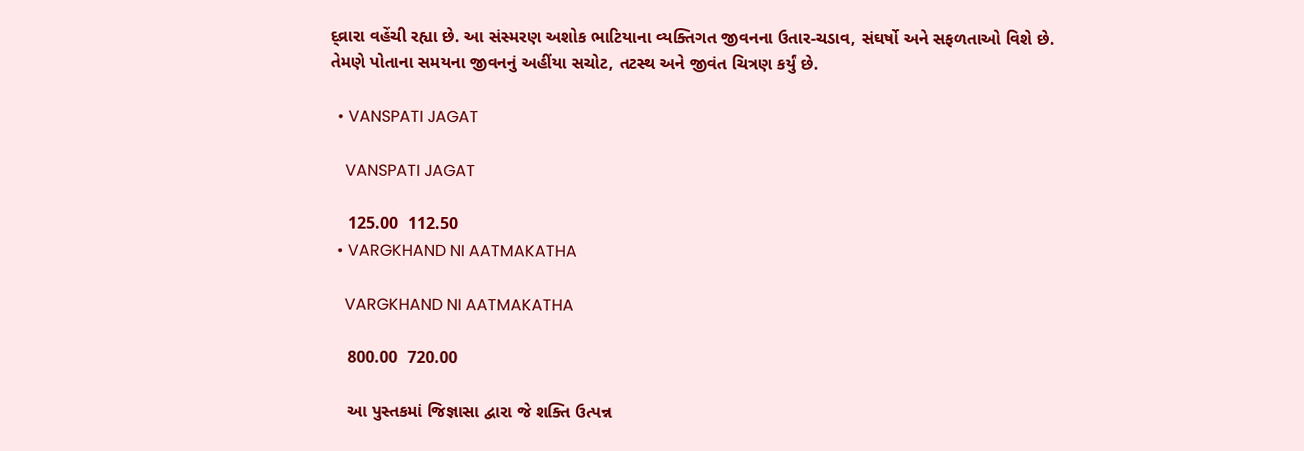દ્વ્રારા વહેંચી રહ્યા છે. આ સંસ્મરણ અશોક ભાટિયાના વ્યક્તિગત જીવનના ઉતાર-ચડાવ, સંઘર્ષો અને સફળતાઓ વિશે છે. તેમણે પોતાના સમયના જીવનનું અહીંયા સચોટ, તટસ્થ અને જીવંત ચિત્રણ કર્યું છે.

  • VANSPATI JAGAT

    VANSPATI JAGAT

    125.00  112.50
  • VARGKHAND NI AATMAKATHA

    VARGKHAND NI AATMAKATHA

    800.00  720.00

    આ પુસ્તકમાં જિજ્ઞાસા દ્વારા જે શક્તિ ઉત્પન્ન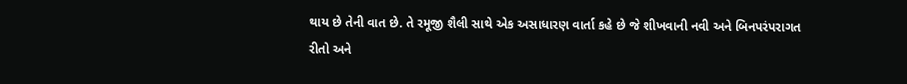થાય છે તેની વાત છે. તે રમૂજી શૈલી સાથે એક અસાધારણ વાર્તા કહે છે જે શીખવાની નવી અને બિનપરંપરાગત રીતો અને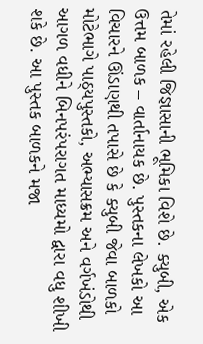તેમાં રહેલી જિજ્ઞાસાની ભૂમિકા વિશે છે. ક્યુબી, એક ઉત્તમ બાળક – વાર્તાનાયક છે. પુસ્તકના લેખકો આ વિચારને ઊંડાણથી તપાસે છે કે ક્યુબી જેવા બાળકો મોટેભાગે પાઠ્યપુસ્તકો, અભ્યાસક્રમ અને વર્ગખંડોથી આગળ વધીને બિનપરંપરાગત માધ્યમો દ્વારા વધુ શીખી શકે છે. આ પુસ્તક બાળકને મજા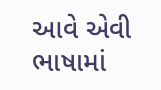આવે એવી ભાષામાં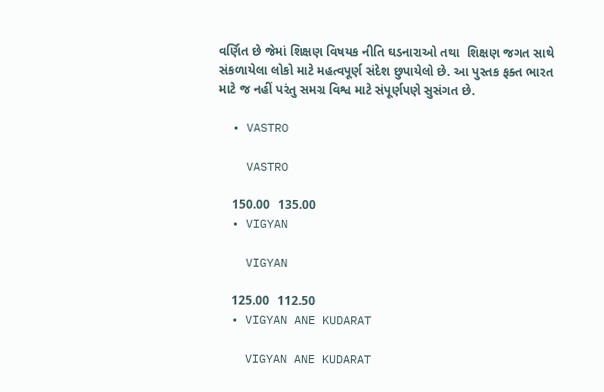વર્ણિત છે જેમાં શિક્ષણ વિષયક નીતિ ઘડનારાઓ તથા  શિક્ષણ જગત સાથે સંકળાયેલા લોકો માટે મહત્વપૂર્ણ સંદેશ છુપાયેલો છે. આ પુસ્તક ફક્ત ભારત માટે જ નહીં પરંતુ સમગ્ર વિશ્વ માટે સંપૂર્ણપણે સુસંગત છે.

  • VASTRO

    VASTRO

    150.00  135.00
  • VIGYAN

    VIGYAN

    125.00  112.50
  • VIGYAN ANE KUDARAT

    VIGYAN ANE KUDARAT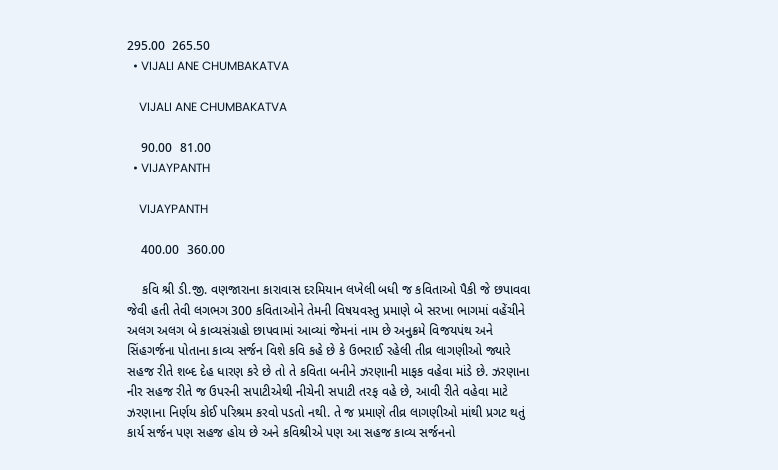295.00  265.50
  • VIJALI ANE CHUMBAKATVA

    VIJALI ANE CHUMBAKATVA

    90.00  81.00
  • VIJAYPANTH

    VIJAYPANTH

    400.00  360.00

    કવિ શ્રી ડી.જી. વણજારાના કારાવાસ દરમિયાન લખેલી બધી જ કવિતાઓ પૈકી જે છપાવવા જેવી હતી તેવી લગભગ 300 કવિતાઓને તેમની વિષયવસ્તુ પ્રમાણે બે સરખા ભાગમાં વહેંચીને અલગ અલગ બે કાવ્યસંગ્રહો છાપવામાં આવ્યાં જેમનાં નામ છે અનુક્રમે વિજયપંથ અને સિંહગર્જના પોતાના કાવ્ય સર્જન વિશે કવિ કહે છે કે ઉભરાઈ રહેલી તીવ્ર લાગણીઓ જ્યારે સહજ રીતે શબ્દ દેહ ધારણ કરે છે તો તે કવિતા બનીને ઝરણાની માફક વહેવા માંડે છે. ઝરણાના નીર સહજ રીતે જ ઉપરની સપાટીએથી નીચેની સપાટી તરફ વહે છે, આવી રીતે વહેવા માટે ઝરણાના નિર્ણય કોઈ પરિશ્રમ કરવો પડતો નથી. તે જ પ્રમાણે તીવ્ર લાગણીઓ માંથી પ્રગટ થતું કાર્ય સર્જન પણ સહજ હોય છે અને કવિશ્રીએ પણ આ સહજ કાવ્ય સર્જનનો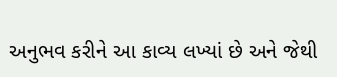અનુભવ કરીને આ કાવ્ય લખ્યાં છે અને જેથી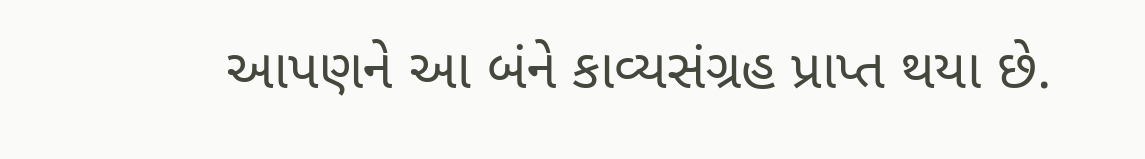આપણને આ બંને કાવ્યસંગ્રહ પ્રાપ્ત થયા છે.